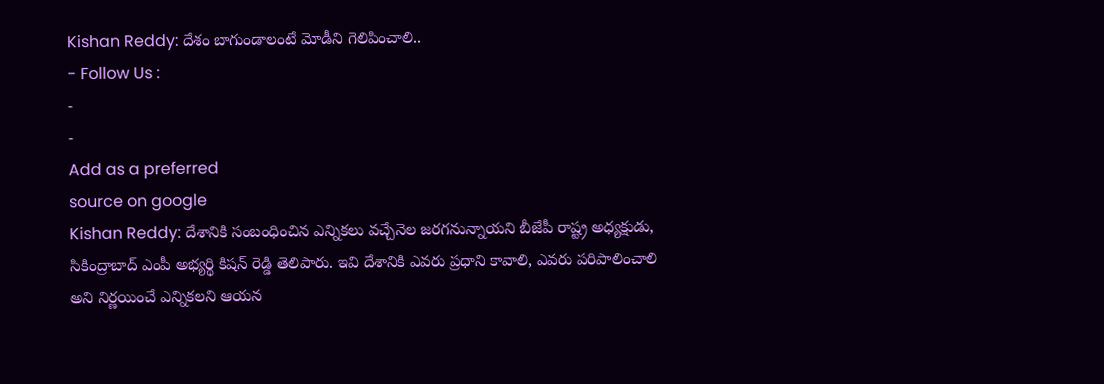Kishan Reddy: దేశం బాగుండాలంటే మోడీని గెలిపించాలి..
- Follow Us :
-
-
Add as a preferred
source on google
Kishan Reddy: దేశానికి సంబంధించిన ఎన్నికలు వచ్చేనెల జరగనున్నాయని బీజేపీ రాష్ట్ర అధ్యక్షుడు, సికింద్రాబాద్ ఎంపీ అభ్యర్థి కిషన్ రెడ్డి తెలిపారు. ఇవి దేశానికి ఎవరు ప్రధాని కావాలి, ఎవరు పరిపాలించాలి అని నిర్ణయించే ఎన్నికలని ఆయన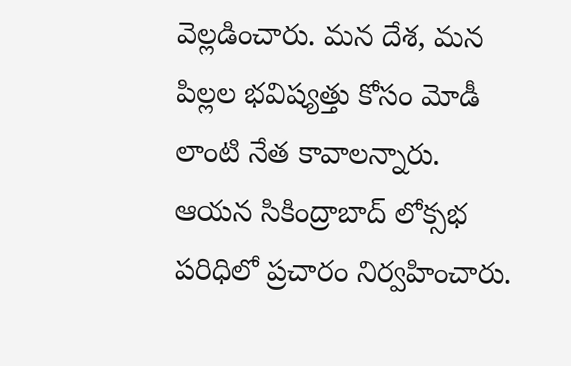వెల్లడించారు. మన దేశ, మన పిల్లల భవిష్యత్తు కోసం మోడీ లాంటి నేత కావాలన్నారు. ఆయన సికింద్రాబాద్ లోక్సభ పరిధిలో ప్రచారం నిర్వహించారు.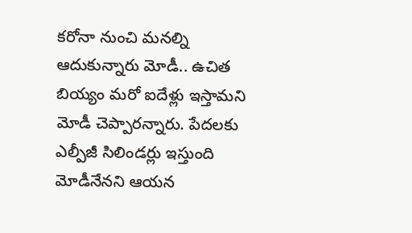కరోనా నుంచి మనల్ని ఆదుకున్నారు మోడీ.. ఉచిత బియ్యం మరో ఐదేళ్లు ఇస్తామని మోడీ చెప్పారన్నారు. పేదలకు ఎల్పీజీ సిలిండర్లు ఇస్తుంది మోడీనేనని ఆయన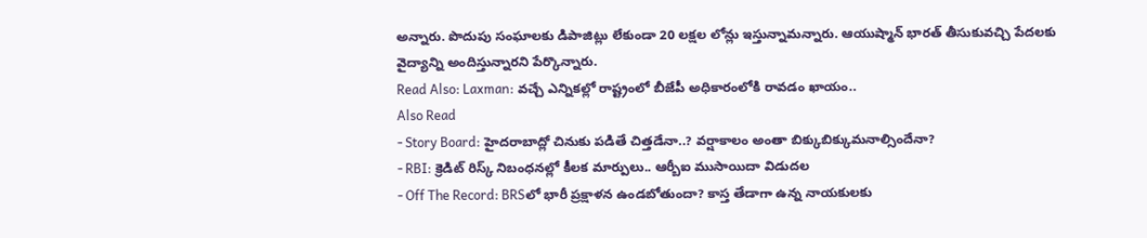అన్నారు. పొదుపు సంఘాలకు డిపాజిట్లు లేకుండా 20 లక్షల లోన్లు ఇస్తున్నామన్నారు. ఆయుష్మాన్ భారత్ తీసుకువచ్చి పేదలకు వైద్యాన్ని అందిస్తున్నారని పేర్కొన్నారు.
Read Also: Laxman: వచ్చే ఎన్నికల్లో రాష్ట్రంలో బీజేపీ అధికారంలోకి రావడం ఖాయం..
Also Read
- Story Board: హైదరాబాద్లో చినుకు పడితే చిత్తడేనా..? వర్షాకాలం అంతా బిక్కుబిక్కుమనాల్సిందేనా?
- RBI: క్రెడిట్ రిస్క్ నిబంధనల్లో కీలక మార్పులు.. ఆర్బీఐ ముసాయిదా విడుదల
- Off The Record: BRSలో భారీ ప్రక్షాళన ఉండబోతుందా? కాస్త తేడాగా ఉన్న నాయకులకు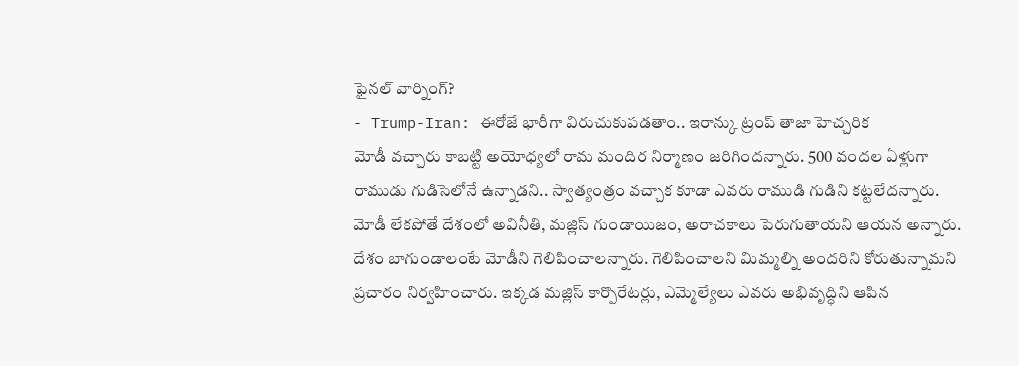ఫైనల్ వార్నింగ్?
- Trump-Iran: ఈరోజే భారీగా విరుచుకుపడతాం.. ఇరాన్కు ట్రంప్ తాజా హెచ్చరిక
మోడీ వచ్చారు కాబట్టి అయోధ్యలో రామ మందిర నిర్మాణం జరిగిందన్నారు. 500 వందల ఏళ్లుగా రాముడు గుడిసెలోనే ఉన్నాడని.. స్వాత్యంత్రం వచ్చాక కూడా ఎవరు రాముడి గుడిని కట్టలేదన్నారు. మోడీ లేకపోతే దేశంలో అవినీతి, మజ్లిస్ గుండాయిజం, అరాచకాలు పెరుగుతాయని ఆయన అన్నారు. దేశం బాగుండాలంటే మోడీని గెలిపించాలన్నారు. గెలిపించాలని మిమ్మల్ని అందరిని కోరుతున్నామని ప్రచారం నిర్వహించారు. ఇక్కడ మజ్లిస్ కార్పొరేటర్లు, ఎమ్మెల్యేలు ఎవరు అభివృద్ధిని ఆపిన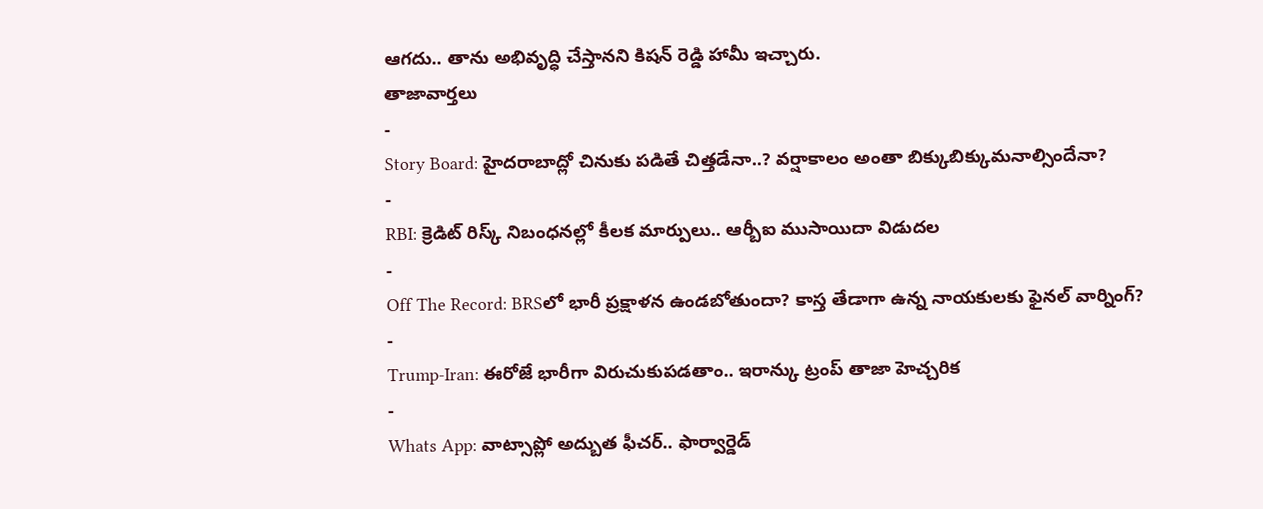ఆగదు.. తాను అభివృద్ధి చేస్తానని కిషన్ రెడ్డి హామీ ఇచ్చారు.
తాజావార్తలు
-
Story Board: హైదరాబాద్లో చినుకు పడితే చిత్తడేనా..? వర్షాకాలం అంతా బిక్కుబిక్కుమనాల్సిందేనా?
-
RBI: క్రెడిట్ రిస్క్ నిబంధనల్లో కీలక మార్పులు.. ఆర్బీఐ ముసాయిదా విడుదల
-
Off The Record: BRSలో భారీ ప్రక్షాళన ఉండబోతుందా? కాస్త తేడాగా ఉన్న నాయకులకు ఫైనల్ వార్నింగ్?
-
Trump-Iran: ఈరోజే భారీగా విరుచుకుపడతాం.. ఇరాన్కు ట్రంప్ తాజా హెచ్చరిక
-
Whats App: వాట్సాప్లో అద్బుత ఫీచర్.. ఫార్వార్డెడ్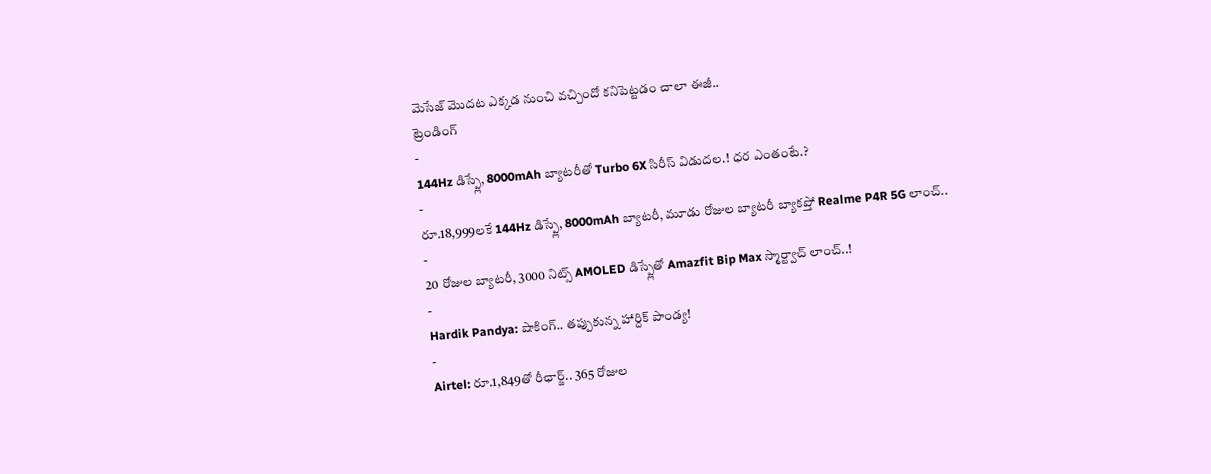మెసేజ్ మొదట ఎక్కడ నుంచి వచ్చిందో కనిపెట్టడం చాలా ఈజీ..
ట్రెండింగ్
-
144Hz డిస్ప్లే, 8000mAh బ్యాటరీతో Turbo 6X సిరీస్ విడుదల.! ధర ఎంతంటే.?
-
రూ.18,999లకే 144Hz డిస్ప్లే, 8000mAh బ్యాటరీ, మూడు రోజుల బ్యాటరీ బ్యాకప్తో Realme P4R 5G లాంచ్..
-
20 రోజుల బ్యాటరీ, 3000 నిట్స్ AMOLED డిస్ప్లేతో Amazfit Bip Max స్మార్ట్వాచ్ లాంచ్..!
-
Hardik Pandya: షాకింగ్.. తప్పుకున్న హార్దిక్ పాండ్య!
-
Airtel: రూ.1,849తో రీఛార్జ్.. 365 రోజుల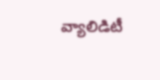వ్యాలిడిటీ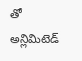తో అన్లిమిటెడ్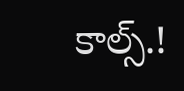కాల్స్.!